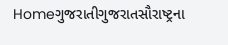Homeગુજરાતીગુજરાતસૌરાષ્ટ્રના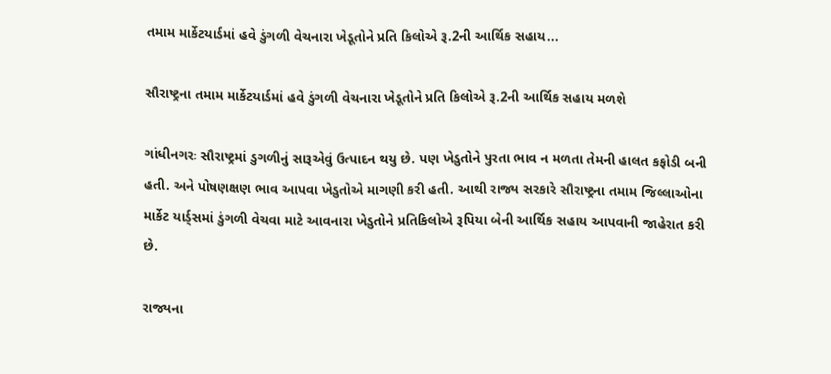તમામ માર્કેટયાર્ડમાં હવે ડુંગળી વેચનારા ખેડૂતોને પ્રતિ કિલોએ રૂ.2ની આર્થિક સહાય...

સૌરાષ્ટ્રના તમામ માર્કેટયાર્ડમાં હવે ડુંગળી વેચનારા ખેડૂતોને પ્રતિ કિલોએ રૂ.2ની આર્થિક સહાય મળશે

ગાંધીનગરઃ સૌરાષ્ટ્રમાં ડુગળીનું સારૂએવું ઉત્પાદન થયુ છે. પણ ખેડુતોને પુરતા ભાવ ન મળતા તેમની હાલત કફોડી બની હતી. અને પોષણક્ષણ ભાવ આપવા ખેડુતોએ માગણી કરી હતી. આથી રાજ્ય સરકારે સૌરાષ્ટ્રના તમામ જિલ્લાઓના માર્કેટ યાર્ડ્સમાં ડુંગળી વેચવા માટે આવનારા ખેડુતોને પ્રતિકિલોએ રૂપિયા બેની આર્થિક સહાય આપવાની જાહેરાત કરી છે.

રાજ્યના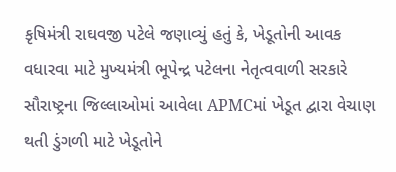કૃષિમંત્રી રાઘવજી પટેલે જણાવ્યું હતું કે, ખેડૂતોની આવક વધારવા માટે મુખ્યમંત્રી ભૂપેન્દ્ર પટેલના નેતૃત્વવાળી સરકારે સૌરાષ્ટ્રના જિલ્લાઓમાં આવેલા APMCમાં ખેડૂત દ્વારા વેચાણ થતી ડુંગળી માટે ખેડૂતોને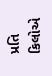પ્રતિ કિલોએ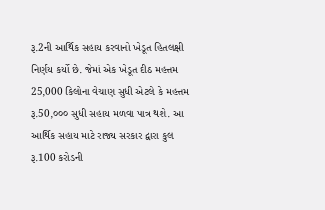રૂ.2ની આર્થિક સહાય કરવાનો ખેડૂત હિતલક્ષી નિર્ણય કર્યો છે. જેમાં એક ખેડૂત દીઠ મહત્તમ 25,000 કિલોના વેચાણ સુધી એટલે કે મહત્તમ રૂ.50,૦૦૦ સુધી સહાય મળવા પાત્ર થશે. આ આર્થિક સહાય માટે રાજ્ય સરકાર દ્વારા કુલ રૂ.100 કરોડની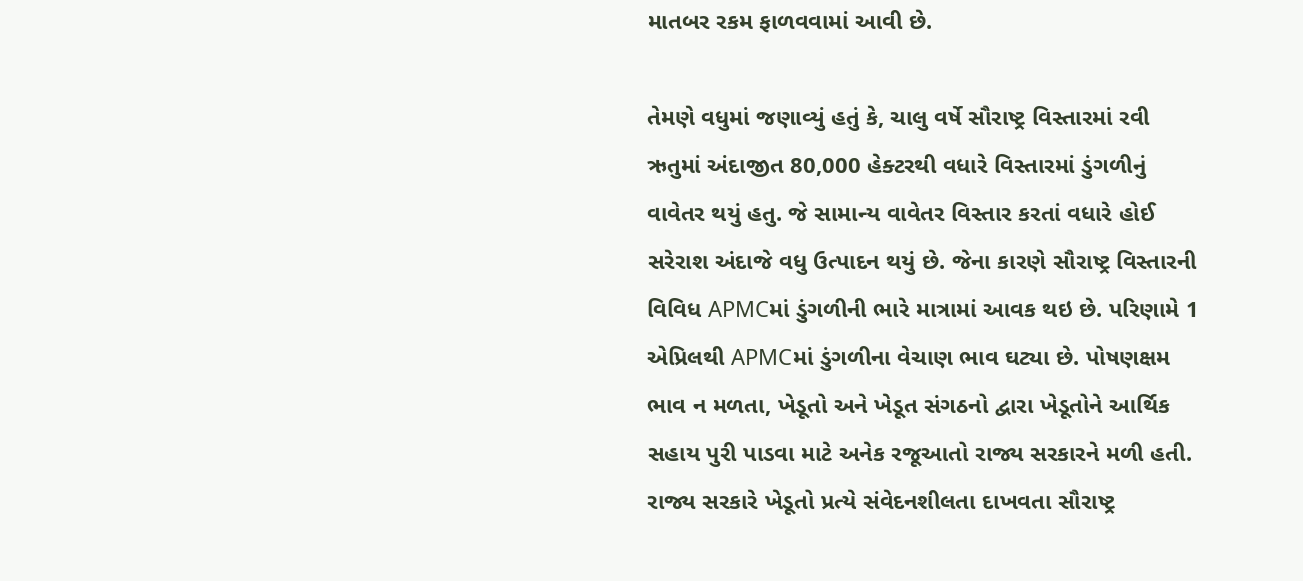માતબર રકમ ફાળવવામાં આવી છે.

તેમણે વધુમાં જણાવ્યું હતું કે, ચાલુ વર્ષે સૌરાષ્ટ્ર વિસ્તારમાં રવી ઋતુમાં અંદાજીત 80,000 હેક્ટરથી વધારે વિસ્તારમાં ડુંગળીનું વાવેતર થયું હતુ. જે સામાન્ય વાવેતર વિસ્તાર કરતાં વધારે હોઈ સરેરાશ અંદાજે વધુ ઉત્પાદન થયું છે. જેના કારણે સૌરાષ્ટ્ર વિસ્તારની વિવિધ APMCમાં ડુંગળીની ભારે માત્રામાં આવક થઇ છે. પરિણામે 1 એપ્રિલથી APMCમાં ડુંગળીના વેચાણ ભાવ ઘટ્યા છે. પોષણક્ષમ ભાવ ન મળતા, ખેડૂતો અને ખેડૂત સંગઠનો દ્વારા ખેડૂતોને આર્થિક સહાય પુરી પાડવા માટે અનેક રજૂઆતો રાજ્ય સરકારને મળી હતી. રાજ્ય સરકારે ખેડૂતો પ્રત્યે સંવેદનશીલતા દાખવતા સૌરાષ્ટ્ર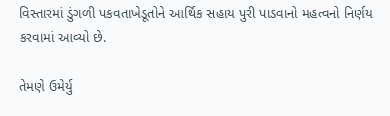વિસ્તારમાં ડુંગળી પકવતાખેડૂતોને આર્થિક સહાય પુરી પાડવાનો મહત્વનો નિર્ણય કરવામાં આવ્યો છે.

તેમણે ઉમેર્યુ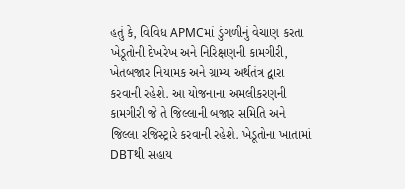હતું કે, વિવિધ APMCમાં ડુંગળીનું વેચાણ કરતા ખેડૂતોની દેખરેખ અને નિરિક્ષણની કામગીરી, ખેતબજાર નિયામક અને ગ્રામ્ય અર્થતંત્ર દ્વારા કરવાની રહેશે. આ યોજનાના અમલીકરણની કામગીરી જે તે જિલ્લાની બજાર સમિતિ અને જિલ્લા રજિસ્ટ્રારે કરવાની રહેશે. ખેડૂતોના ખાતામાં DBTથી સહાય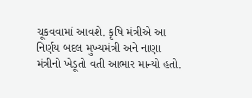ચૂકવવામાં આવશે. કૃષિ મંત્રીએ આ નિર્ણય બદલ મુખ્યમંત્રી અને નાણા મંત્રીનો ખેડૂતો વતી આભાર માન્યો હતો.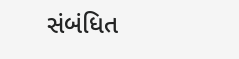સંબંધિત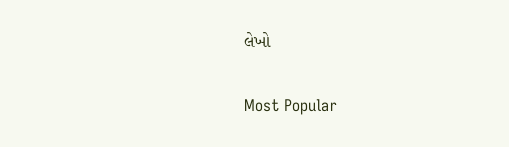લેખો

Most Popular